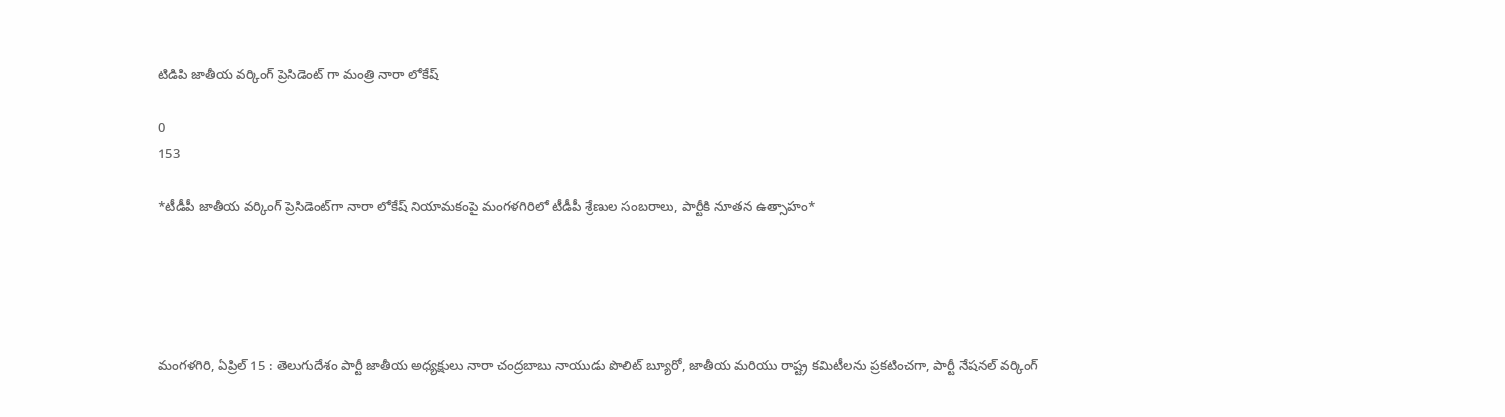టిడిపి జాతీయ వర్కింగ్ ప్రెసిడెంట్ గా మంత్రి నారా లోకేష్

0
153

*టీడీపీ జాతీయ వర్కింగ్ ప్రెసిడెంట్‌గా నారా లోకేష్ నియామకంపై మంగళగిరిలో టీడీపీ శ్రేణుల సంబరాలు, పార్టీకి నూతన ఉత్సాహం*





మంగళగిరి, ఏప్రిల్ 15 : తెలుగుదేశం పార్టీ జాతీయ అధ్యక్షులు నారా చంద్రబాబు నాయుడు పొలిట్ బ్యూరో, జాతీయ మరియు రాష్ట్ర కమిటీలను ప్రకటించగా, పార్టీ నేషనల్ వర్కింగ్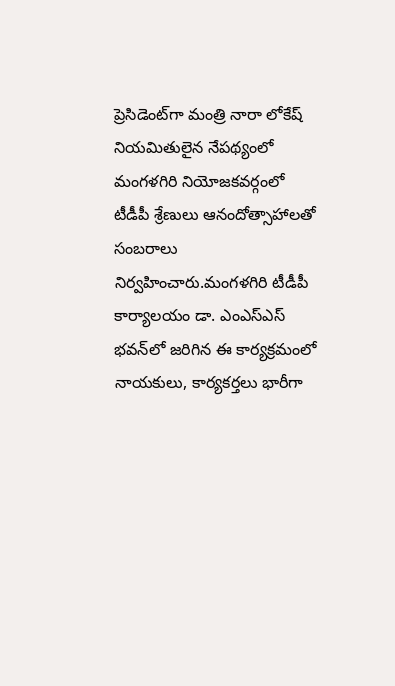ప్రెసిడెంట్‌గా మంత్రి నారా లోకేష్ నియమితులైన నేపథ్యంలో మంగళగిరి నియోజకవర్గంలో టీడీపీ శ్రేణులు ఆనందోత్సాహాలతో సంబరాలు నిర్వహించారు.మంగళగిరి టీడీపీ కార్యాలయం డా. ఎంఎస్ఎస్ భవన్‌లో జరిగిన ఈ కార్యక్రమంలో నాయకులు, కార్యకర్తలు భారీగా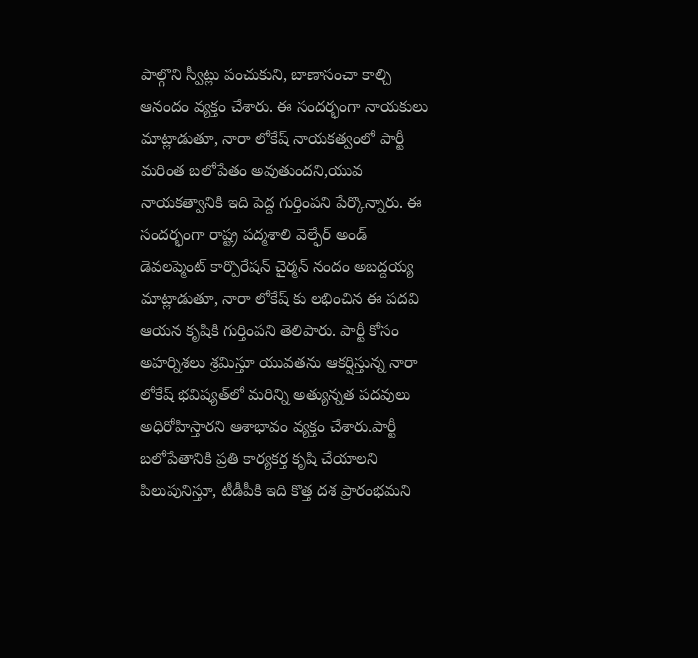పాల్గొని స్వీట్లు పంచుకుని, బాణాసంచా కాల్చి ఆనందం వ్యక్తం చేశారు. ఈ సందర్భంగా నాయకులు మాట్లాడుతూ, నారా లోకేష్ నాయకత్వంలో పార్టీ మరింత బలోపేతం అవుతుందని,యువ నాయకత్వానికి ఇది పెద్ద గుర్తింపని పేర్కొన్నారు. ఈ సందర్భంగా రాష్ట్ర పద్మశాలి వెల్ఫేర్ అండ్ డెవలప్మెంట్ కార్పొరేషన్ చైర్మన్ నందం అబద్దయ్య మాట్లాడుతూ, నారా లోకేష్‌ కు లభించిన ఈ పదవి ఆయన కృషికి గుర్తింపని తెలిపారు. పార్టీ కోసం అహర్నిశలు శ్రమిస్తూ యువతను ఆకర్షిస్తున్న నారా లోకేష్ భవిష్యత్‌లో మరిన్ని అత్యున్నత పదవులు అధిరోహిస్తారని ఆశాభావం వ్యక్తం చేశారు.పార్టీ బలోపేతానికి ప్రతి కార్యకర్త కృషి చేయాలని పిలుపునిస్తూ, టీడీపీకి ఇది కొత్త దశ ప్రారంభమని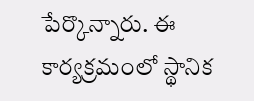పేర్కొన్నారు. ఈ కార్యక్రమంలో స్థానిక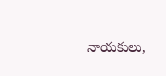నాయకులు,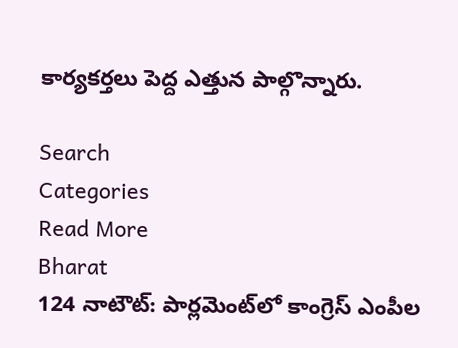కార్యకర్తలు పెద్ద ఎత్తున పాల్గొన్నారు.

Search
Categories
Read More
Bharat
124 నాటౌట్: పార్లమెంట్‌లో కాంగ్రెస్ ఎంపీల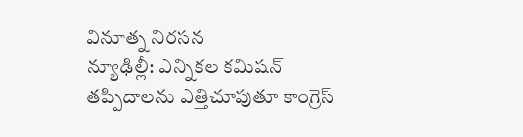వినూత్న నిరసన
న్యూఢిల్లీ: ఎన్నికల కమిషన్ తప్పిదాలను ఎత్తిచూపుతూ కాంగ్రెస్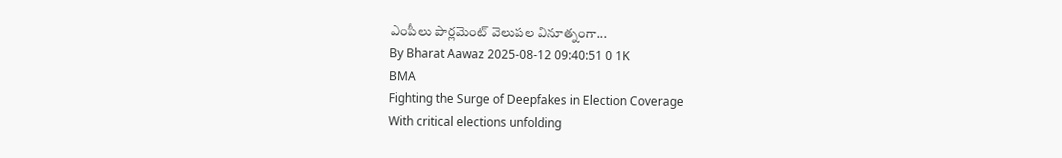ఎంపీలు పార్లమెంట్ వెలుపల వినూత్నంగా...
By Bharat Aawaz 2025-08-12 09:40:51 0 1K
BMA
Fighting the Surge of Deepfakes in Election Coverage
With critical elections unfolding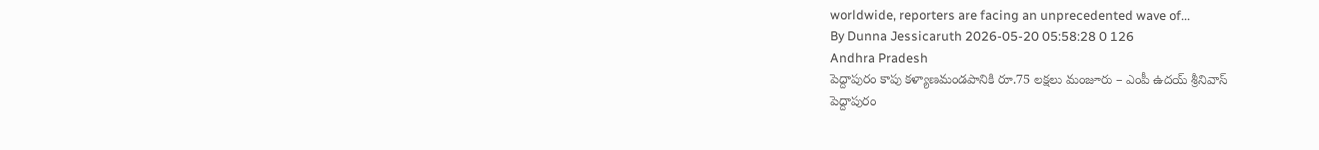worldwide, reporters are facing an unprecedented wave of...
By Dunna Jessicaruth 2026-05-20 05:58:28 0 126
Andhra Pradesh
పెద్దాపురం కాపు కళ్యాణమండపానికి రూ.75 లక్షలు మంజూరు – ఎంపీ ఉదయ్ శ్రీనివాస్
పెద్దాపురం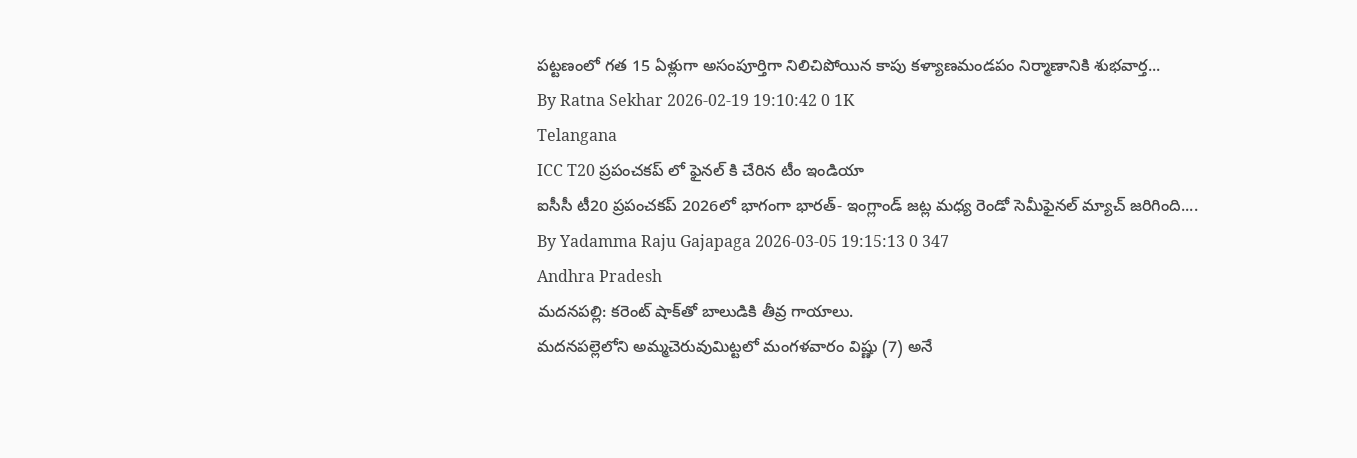పట్టణంలో గత 15 ఏళ్లుగా అసంపూర్తిగా నిలిచిపోయిన కాపు కళ్యాణమండపం నిర్మాణానికి శుభవార్త...
By Ratna Sekhar 2026-02-19 19:10:42 0 1K
Telangana
ICC T20 ప్రపంచకప్ లో ఫైనల్ కి చేరిన టీం ఇండియా
ఐసీసీ టీ20 ప్రపంచకప్ 2026లో భాగంగా భారత్- ఇంగ్లాండ్ జట్ల మధ్య రెండో సెమీఫైనల్ మ్యాచ్ జరిగింది....
By Yadamma Raju Gajapaga 2026-03-05 19:15:13 0 347
Andhra Pradesh
మదనపల్లి: కరెంట్ షాక్‌తో బాలుడికి తీవ్ర గాయాలు.
మదనపల్లెలోని అమ్మచెరువుమిట్టలో మంగళవారం విష్ణు (7) అనే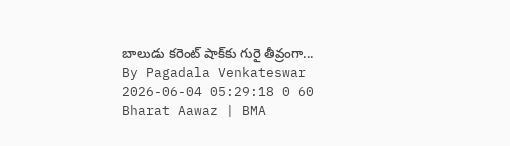బాలుడు కరెంట్ షాక్‌కు గురై తీవ్రంగా...
By Pagadala Venkateswar 2026-06-04 05:29:18 0 60
Bharat Aawaz | BMA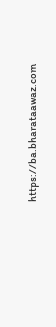https://ba.bharataawaz.com